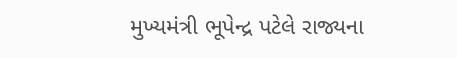મુખ્યમંત્રી ભૂપેન્દ્ર પટેલે રાજ્યના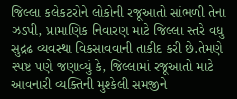જિલ્લા કલેકટરોને લોકોની રજૂઆતો સાંભળી તેના ઝડપી, પ્રામાણિક નિવારણ માટે જિલ્લા સ્તરે વધુ સુદ્રઢ વ્યવસ્થા વિકસાવવાની તાકીદ કરી છે.તેમણે સ્પષ્ટ પણે જણાવ્યું કે, જિલ્લામાં રજૂઆતો માટે આવનારી વ્યક્તિની મુશ્કેલી સમજીને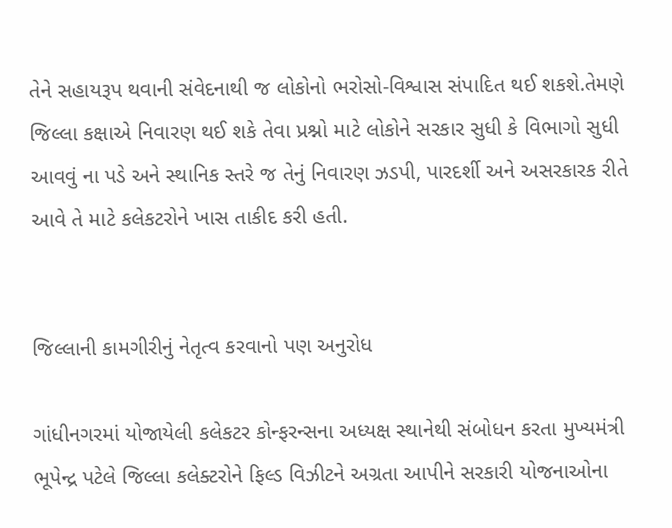તેને સહાયરૂપ થવાની સંવેદનાથી જ લોકોનો ભરોસો-વિશ્વાસ સંપાદિત થઈ શકશે.તેમણે જિલ્લા કક્ષાએ નિવારણ થઈ શકે તેવા પ્રશ્નો માટે લોકોને સરકાર સુધી કે વિભાગો સુધી આવવું ના પડે અને સ્થાનિક સ્તરે જ તેનું નિવારણ ઝડપી, પારદર્શી અને અસરકારક રીતે આવે તે માટે કલેકટરોને ખાસ તાકીદ કરી હતી.


જિલ્લાની કામગીરીનું નેતૃત્વ કરવાનો પણ અનુરોધ

ગાંધીનગરમાં યોજાયેલી કલેકટર કોન્ફરન્સના અધ્યક્ષ સ્થાનેથી સંબોધન કરતા મુખ્યમંત્રી ભૂપેન્દ્ર પટેલે જિલ્લા કલેક્ટરોને ફિલ્ડ વિઝીટને અગ્રતા આપીને સરકારી યોજનાઓના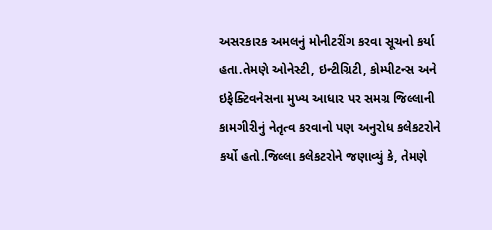અસરકારક અમલનું મોનીટરીંગ કરવા સૂચનો કર્યા હતા.તેમણે ઓનેસ્ટી, ઇન્ટીગ્રિટી, કોમ્પીટન્સ અને ઇફેક્ટિવનેસના મુખ્ય આધાર પર સમગ્ર જિલ્લાની કામગીરીનું નેતૃત્વ કરવાનો પણ અનુરોધ કલેકટરોને કર્યો હતો.જિલ્લા કલેકટરોને જણાવ્યું કે, તેમણે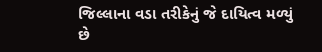જિલ્લાના વડા તરીકેનું જે દાયિત્વ મળ્યું છે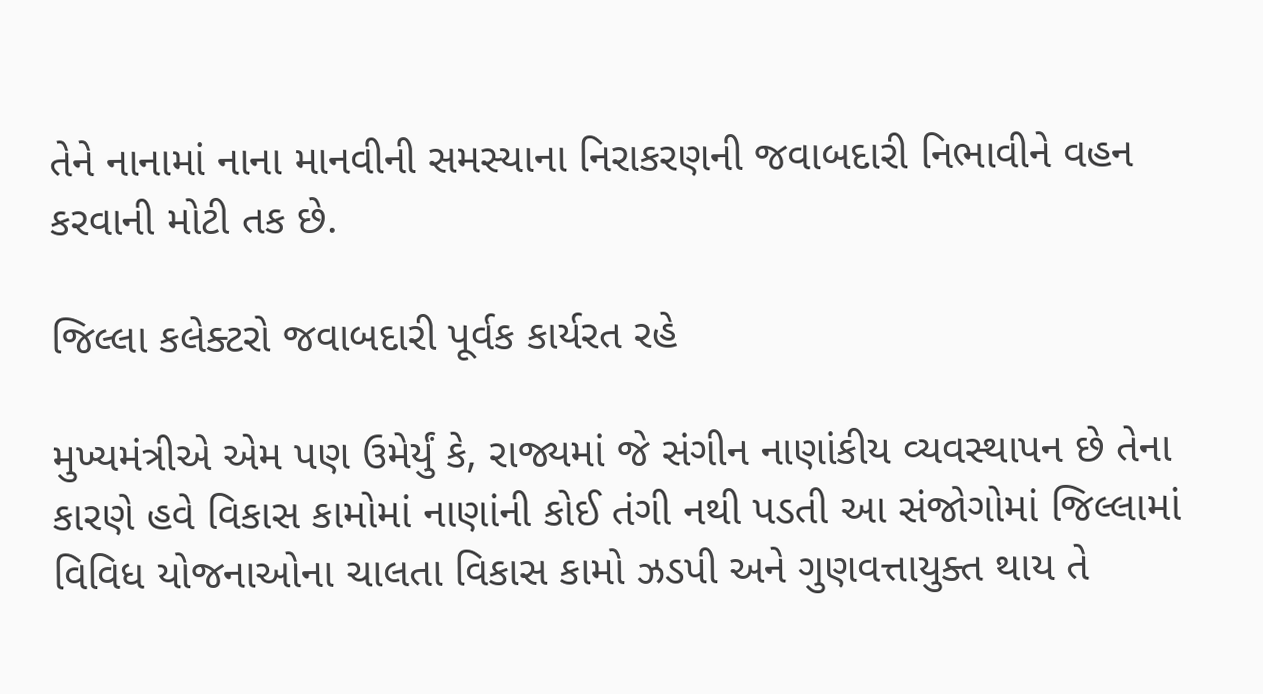તેને નાનામાં નાના માનવીની સમસ્યાના નિરાકરણની જવાબદારી નિભાવીને વહન કરવાની મોટી તક છે.

જિલ્લા કલેક્ટરો જવાબદારી પૂર્વક કાર્યરત રહે

મુખ્યમંત્રીએ એમ પણ ઉમેર્યું કે, રાજ્યમાં જે સંગીન નાણાંકીય વ્યવસ્થાપન છે તેના કારણે હવે વિકાસ કામોમાં નાણાંની કોઈ તંગી નથી પડતી આ સંજોગોમાં જિલ્લામાં વિવિધ યોજનાઓના ચાલતા વિકાસ કામો ઝડપી અને ગુણવત્તાયુક્ત થાય તે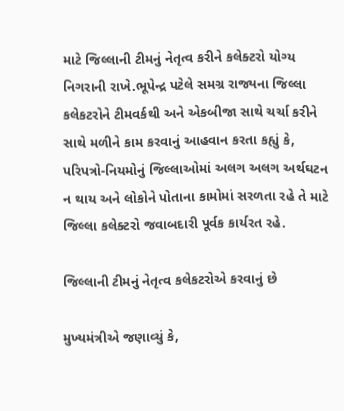માટે જિલ્લાની ટીમનું નેતૃત્વ કરીને કલેક્ટરો યોગ્ય નિગરાની રાખે.ભૂપેન્દ્ર પટેલે સમગ્ર રાજ્યના જિલ્લા કલેકટરોને ટીમવર્કથી અને એકબીજા સાથે ચર્ચા કરીને સાથે મળીને કામ કરવાનું આહવાન કરતા કહ્યું કે, પરિપત્રો-નિયમોનું જિલ્લાઓમાં અલગ અલગ અર્થઘટન ન થાય અને લોકોને પોતાના કામોમાં સરળતા રહે તે માટે જિલ્લા કલેક્ટરો જવાબદારી પૂર્વક કાર્યરત રહે.

જિલ્લાની ટીમનું નેતૃત્વ કલેકટરોએ કરવાનું છે

મુખ્યમંત્રીએ જણાવ્યું કે,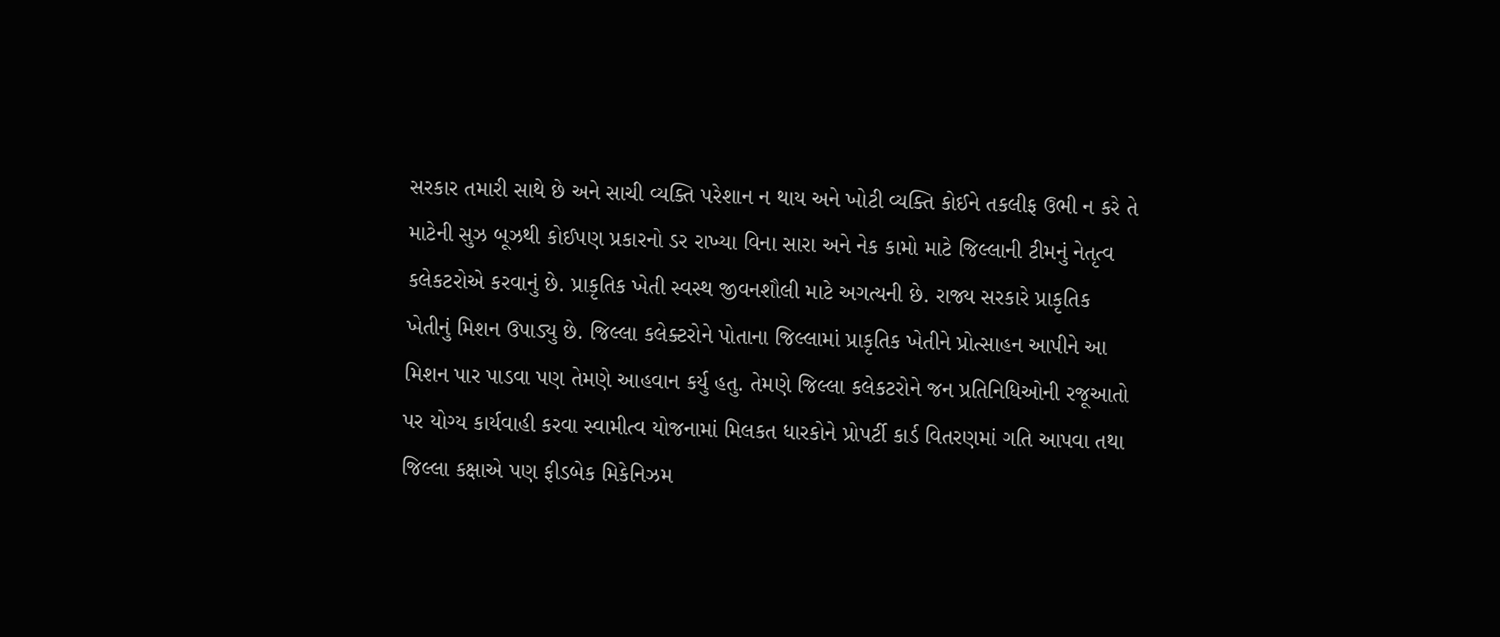સરકાર તમારી સાથે છે અને સાચી વ્યક્તિ પરેશાન ન થાય અને ખોટી વ્યક્તિ કોઈને તકલીફ ઉભી ન કરે તે માટેની સુઝ બૂઝથી કોઈપણ પ્રકારનો ડર રાખ્યા વિના સારા અને નેક કામો માટે જિલ્લાની ટીમનું નેતૃત્વ કલેકટરોએ કરવાનું છે. પ્રાકૃતિક ખેતી સ્વસ્થ જીવનશૌલી માટે અગત્યની છે. રાજ્ય સરકારે પ્રાકૃતિક ખેતીનું મિશન ઉપાડ્યુ છે. જિલ્લા કલેક્ટરોને પોતાના જિલ્લામાં પ્રાકૃતિક ખેતીને પ્રોત્સાહન આપીને આ મિશન પાર પાડવા પણ તેમણે આહવાન કર્યુ હતુ. તેમણે જિલ્લા કલેકટરોને જન પ્રતિનિધિઓની રજૂઆતો પર યોગ્ય કાર્યવાહી કરવા સ્વામીત્વ યોજનામાં મિલકત ધારકોને પ્રોપર્ટી કાર્ડ વિતરણમાં ગતિ આપવા તથા જિલ્લા કક્ષાએ પણ ફીડબેક મિકેનિઝમ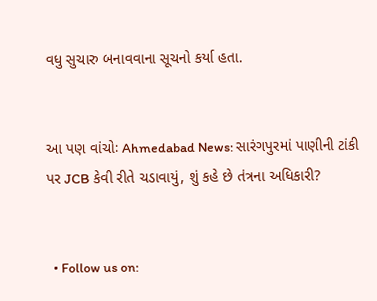વધુ સુચારુ બનાવવાના સૂચનો કર્યા હતા.


આ પણ વાંચોઃ Ahmedabad News: સારંગપુરમાં પાણીની ટાંકી પર JCB કેવી રીતે ચડાવાયું, શું કહે છે તંત્રના અધિકારી?


  • Follow us on: